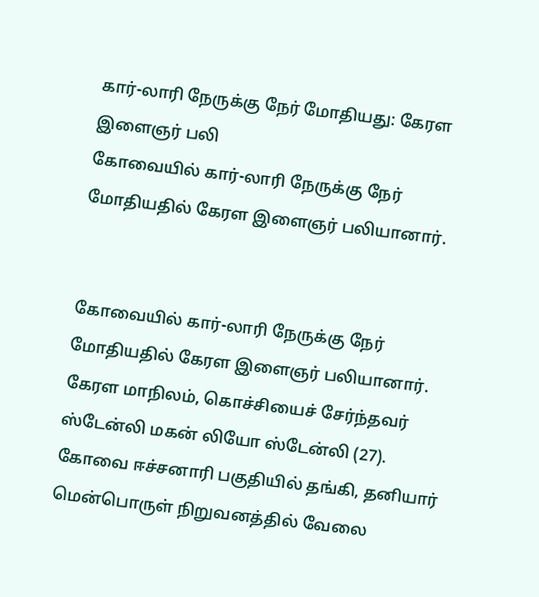கார்-லாரி நேருக்கு நேர் மோதியது: கேரள இளைஞர் பலி
கோவையில் கார்-லாரி நேருக்கு நேர் மோதியதில் கேரள இளைஞர் பலியானார்.


கோவையில் கார்-லாரி நேருக்கு நேர் மோதியதில் கேரள இளைஞர் பலியானார்.
கேரள மாநிலம், கொச்சியைச் சேர்ந்தவர் ஸ்டேன்லி மகன் லியோ ஸ்டேன்லி (27). கோவை ஈச்சனாரி பகுதியில் தங்கி, தனியார் மென்பொருள் நிறுவனத்தில் வேலை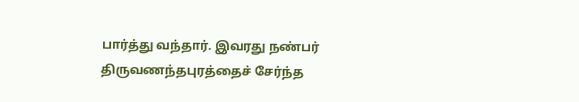பார்த்து வந்தார். இவரது நண்பர் திருவணந்தபுரத்தைச் சேர்ந்த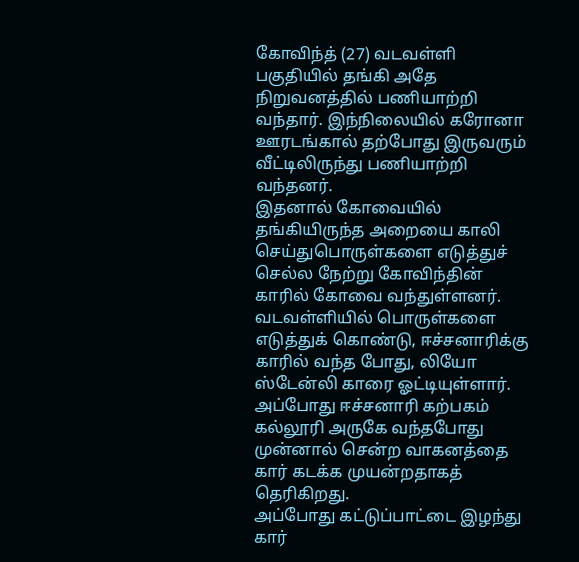கோவிந்த் (27) வடவள்ளி பகுதியில் தங்கி அதே நிறுவனத்தில் பணியாற்றி வந்தார். இந்நிலையில் கரோனா ஊரடங்கால் தற்போது இருவரும் வீட்டிலிருந்து பணியாற்றி வந்தனர்.
இதனால் கோவையில் தங்கியிருந்த அறையை காலி செய்துபொருள்களை எடுத்துச் செல்ல நேற்று கோவிந்தின் காரில் கோவை வந்துள்ளனர். வடவள்ளியில் பொருள்களை எடுத்துக் கொண்டு, ஈச்சனாரிக்கு காரில் வந்த போது, லியோ ஸ்டேன்லி காரை ஓட்டியுள்ளார். அப்போது ஈச்சனாரி கற்பகம் கல்லூரி அருகே வந்தபோது முன்னால் சென்ற வாகனத்தை கார் கடக்க முயன்றதாகத் தெரிகிறது.
அப்போது கட்டுப்பாட்டை இழந்து கார்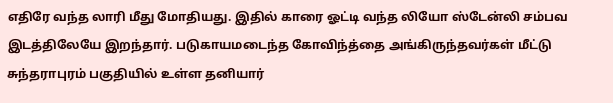எதிரே வந்த லாரி மீது மோதியது. இதில் காரை ஓட்டி வந்த லியோ ஸ்டேன்லி சம்பவ இடத்திலேயே இறந்தார். படுகாயமடைந்த கோவிந்த்தை அங்கிருந்தவர்கள் மீட்டு சுந்தராபுரம் பகுதியில் உள்ள தனியார்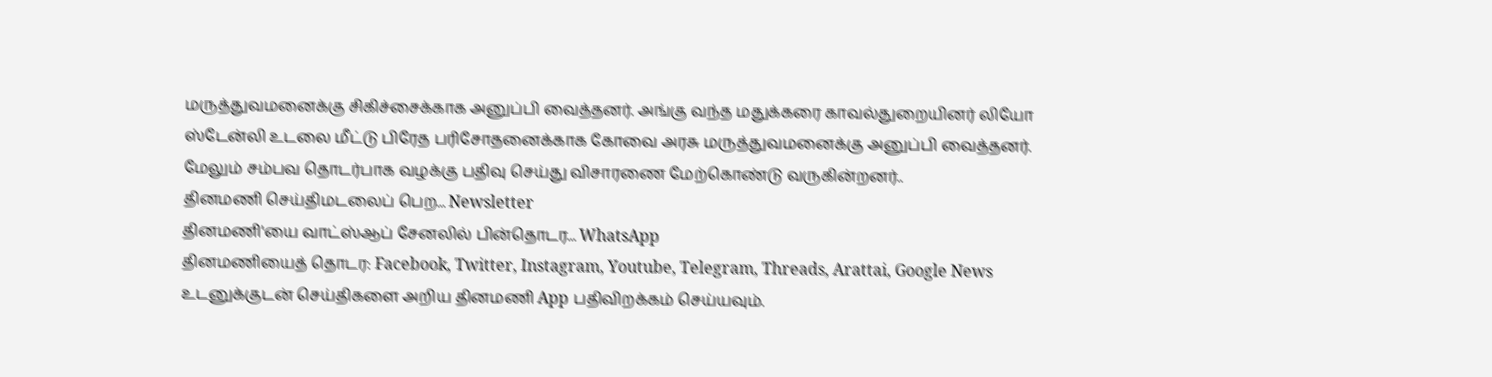மருத்துவமனைக்கு சிகிச்சைக்காக அனுப்பி வைத்தனர். அங்கு வந்த மதுக்கரை காவல்துறையினர் லியோ ஸ்டேன்லி உடலை மீட்டு பிரேத பரிசோதனைக்காக கோவை அரசு மருத்துவமனைக்கு அனுப்பி வைத்தனர்.
மேலும் சம்பவ தொடர்பாக வழக்கு பதிவு செய்து விசாரணை மேற்கொண்டு வருகின்றனர்..
தினமணி செய்திமடலைப் பெற... Newsletter
தினமணி'யை வாட்ஸ்ஆப் சேனலில் பின்தொடர... WhatsApp
தினமணியைத் தொடர: Facebook, Twitter, Instagram, Youtube, Telegram, Threads, Arattai, Google News
உடனுக்குடன் செய்திகளை அறிய தினமணி App பதிவிறக்கம் செய்யவும்.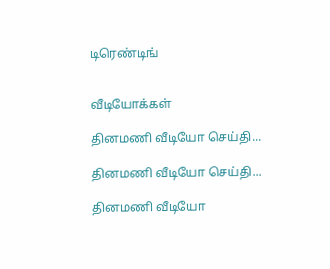டிரெண்டிங்


வீடியோக்கள்

தினமணி வீடியோ செய்தி...

தினமணி வீடியோ செய்தி...

தினமணி வீடியோ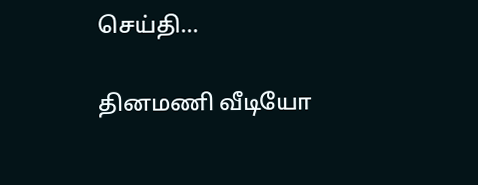செய்தி...

தினமணி வீடியோ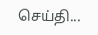செய்தி...